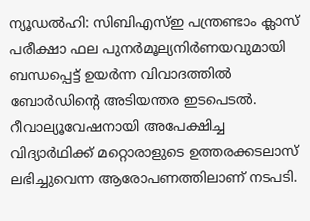ന്യൂഡൽഹി: സിബിഎസ്ഇ പന്ത്രണ്ടാം ക്ലാസ് പരീക്ഷാ ഫല പുനർമൂല്യനിർണയവുമായി ബന്ധപ്പെട്ട് ഉയർന്ന വിവാദത്തിൽ ബോർഡിന്റെ അടിയന്തര ഇടപെടൽ. റീവാല്യൂവേഷനായി അപേക്ഷിച്ച വിദ്യാർഥിക്ക് മറ്റൊരാളുടെ ഉത്തരക്കടലാസ് ലഭിച്ചുവെന്ന ആരോപണത്തിലാണ് നടപടി.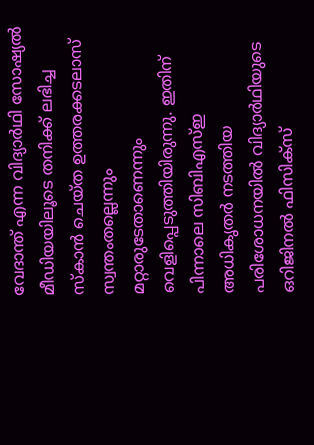വേദാന്ത് എന്ന വിദ്യാർഥി സോഷ്യൽ മീഡിയയിലൂടെ തനിക്ക് ലഭിച്ച സ്കാൻ ചെയ്ത ഉത്തരക്കടലാസ് സ്വന്തംതല്ലെന്നും മറ്റാരുടേതാണെന്നും വെളിപ്പെടുത്തിയിരുന്നു. ഇതിന് പിന്നാലെ സിബിഎസ്ഇ അധികൃതർ നടത്തിയ പരിശോധനയിൽ വിദ്യാർഥിയുടെ ഒറിജിനൽ ഫിസിക്സ്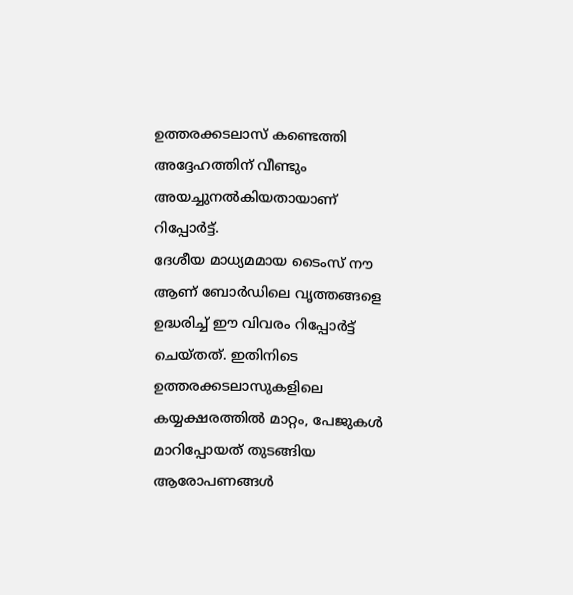ഉത്തരക്കടലാസ് കണ്ടെത്തി അദ്ദേഹത്തിന് വീണ്ടും അയച്ചുനൽകിയതായാണ് റിപ്പോർട്ട്.
ദേശീയ മാധ്യമമായ ടൈംസ് നൗ ആണ് ബോർഡിലെ വൃത്തങ്ങളെ ഉദ്ധരിച്ച് ഈ വിവരം റിപ്പോർട്ട് ചെയ്തത്. ഇതിനിടെ ഉത്തരക്കടലാസുകളിലെ കയ്യക്ഷരത്തിൽ മാറ്റം, പേജുകൾ മാറിപ്പോയത് തുടങ്ങിയ ആരോപണങ്ങൾ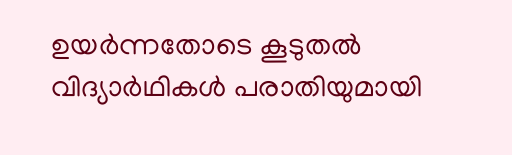ഉയർന്നതോടെ കൂടുതൽ വിദ്യാർഥികൾ പരാതിയുമായി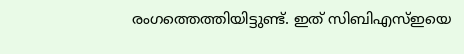രംഗത്തെത്തിയിട്ടുണ്ട്. ഇത് സിബിഎസ്ഇയെ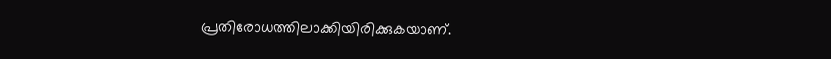പ്രതിരോധത്തിലാക്കിയിരിക്കുകയാണ്.